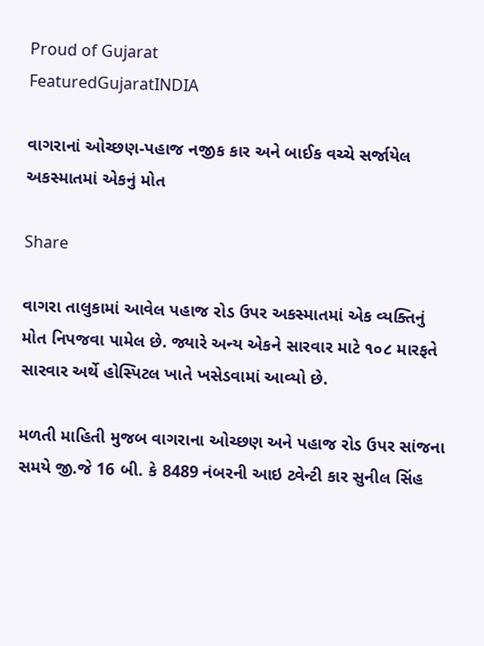Proud of Gujarat
FeaturedGujaratINDIA

વાગરાનાં ઓચ્છણ-પહાજ નજીક કાર અને બાઈક વચ્ચે સર્જાયેલ અકસ્માતમાં એકનું મોત

Share

વાગરા તાલુકામાં આવેલ પહાજ રોડ ઉપર અકસ્માતમાં એક વ્યક્તિનું મોત નિપજવા પામેલ છે. જ્યારે અન્ય એકને સારવાર માટે ૧૦૮ મારફતે સારવાર અર્થે હોસ્પિટલ ખાતે ખસેડવામાં આવ્યો છે.

મળતી માહિતી મુજબ વાગરાના ઓચ્છણ અને પહાજ રોડ ઉપર સાંજના સમયે જી.જે 16 બી. કે 8489 નંબરની આઇ ટ્વેન્ટી કાર સુનીલ સિંહ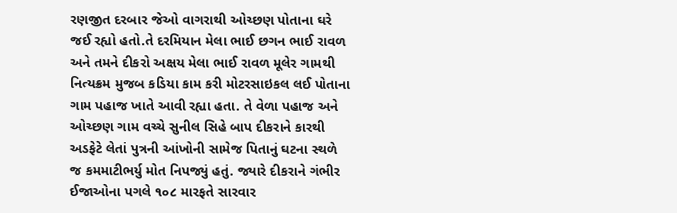રણજીત દરબાર જેઓ વાગરાથી ઓચ્છણ પોતાના ઘરે જઈ રહ્યો હતો.તે દરમિયાન મેલા ભાઈ છગન ભાઈ રાવળ અને તમને દીકરો અક્ષય મેલા ભાઈ રાવળ મૂલેર ગામથી નિત્યક્રમ મુજબ કડિયા કામ કરી મોટરસાઇકલ લઈ પોતાના ગામ પહાજ ખાતે આવી રહ્યા હતા. તે વેળા પહાજ અને ઓચ્છણ ગામ વચ્ચે સુનીલ સિહે બાપ દીકરાને કારથી અડફેટે લેતાં પુત્રની આંખોની સામેજ પિતાનું ઘટના સ્થળે જ કમમાટીભર્યુ મોત નિપજ્યું હતું. જ્યારે દીકરાને ગંભીર ઈજાઓના પગલે ૧૦૮ મારફતે સારવાર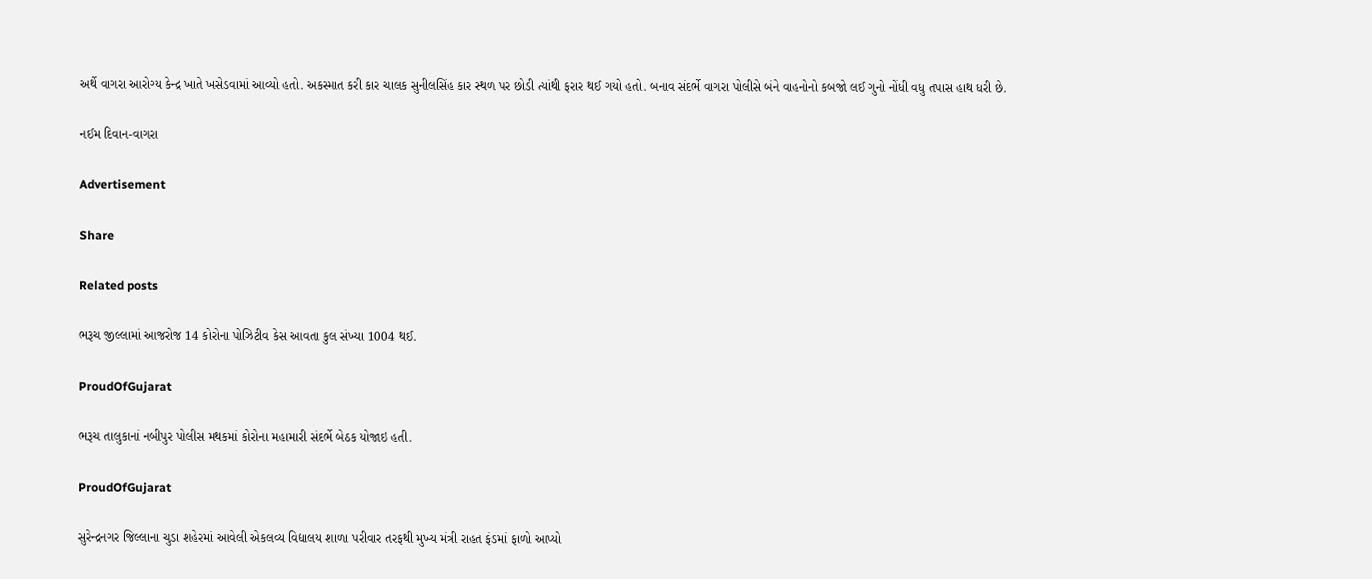અર્થે વાગરા આરોગ્ય કેન્દ્ર ખાતે ખસેડવામાં આવ્યો હતો. અકસ્માત કરી કાર ચાલક સુનીલસિંહ કાર સ્થળ પર છોડી ત્યાંથી ફરાર થઈ ગયો હતો. બનાવ સંદર્ભે વાગરા પોલીસે બંને વાહનોનો કબજો લઈ ગુનો નોંધી વધુ તપાસ હાથ ધરી છે.

નઈમ દિવાન-વાગરા

Advertisement

Share

Related posts

ભરૂચ જીલ્લામાં આજરોજ 14 કોરોના પોઝિટીવ કેસ આવતા કુલ સંખ્યા 1004 થઈ.

ProudOfGujarat

ભરૂચ તાલુકાનાં નબીપુર પોલીસ મથકમાં કોરોના મહામારી સંદર્ભે બેઠક યોજાઇ હતી.

ProudOfGujarat

સુરેન્દ્રનગર જિલ્લાના ચુડા શહેરમાં આવેલી એકલવ્ય વિદ્યાલય શાળા પરીવાર તરફથી મુખ્ય મંત્રી રાહત ફંડમાં ફાળો આપ્યો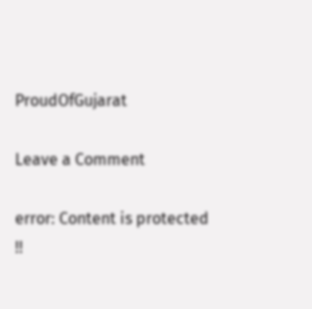ProudOfGujarat

Leave a Comment

error: Content is protected !!